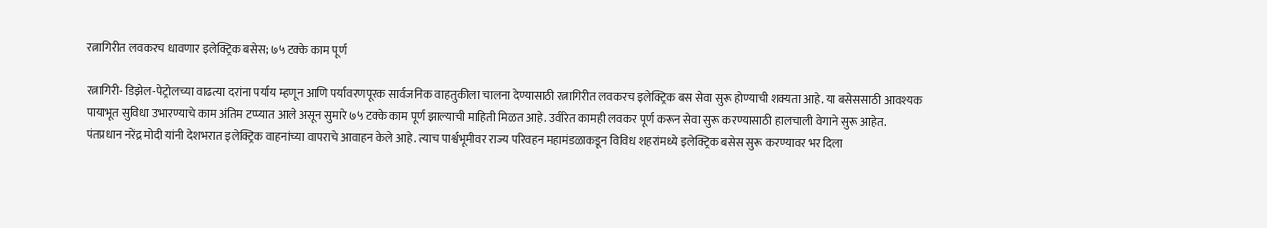रत्नागिरीत लवकरच धावणार इलेक्ट्रिक बसेस; ७५ टक्के काम पूर्ण

रत्नागिरी- डिझेल-पेट्रोलच्या वाढत्या दरांना पर्याय म्हणून आणि पर्यावरणपूरक सार्वजनिक वाहतुकीला चालना देण्यासाठी रत्नागिरीत लवकरच इलेक्ट्रिक बस सेवा सुरू होण्याची शक्यता आहे. या बसेससाठी आवश्यक पायाभूत सुविधा उभारण्याचे काम अंतिम टप्प्यात आले असून सुमारे ७५ टक्के काम पूर्ण झाल्याची माहिती मिळत आहे. उर्वरित कामही लवकर पूर्ण करून सेवा सुरू करण्यासाठी हालचाली वेगाने सुरू आहेत.
पंतप्रधान नरेंद्र मोदी यांनी देशभरात इलेक्ट्रिक वाहनांच्या वापराचे आवाहन केले आहे. त्याच पार्श्वभूमीवर राज्य परिवहन महामंडळाकडून विविध शहरांमध्ये इलेक्ट्रिक बसेस सुरू करण्यावर भर दिला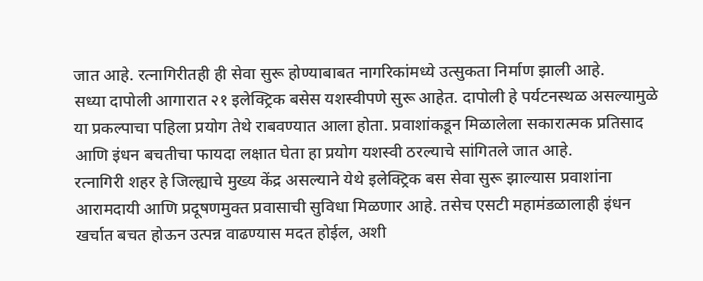जात आहे. रत्नागिरीतही ही सेवा सुरू होण्याबाबत नागरिकांमध्ये उत्सुकता निर्माण झाली आहे.
सध्या दापोली आगारात २१ इलेक्ट्रिक बसेस यशस्वीपणे सुरू आहेत. दापोली हे पर्यटनस्थळ असल्यामुळे या प्रकल्पाचा पहिला प्रयोग तेथे राबवण्यात आला होता. प्रवाशांकडून मिळालेला सकारात्मक प्रतिसाद आणि इंधन बचतीचा फायदा लक्षात घेता हा प्रयोग यशस्वी ठरल्याचे सांगितले जात आहे.
रत्नागिरी शहर हे जिल्ह्याचे मुख्य केंद्र असल्याने येथे इलेक्ट्रिक बस सेवा सुरू झाल्यास प्रवाशांना आरामदायी आणि प्रदूषणमुक्त प्रवासाची सुविधा मिळणार आहे. तसेच एसटी महामंडळालाही इंधन खर्चात बचत होऊन उत्पन्न वाढण्यास मदत होईल, अशी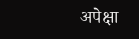अपेक्षा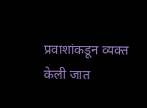प्रवाशांकडून व्यक्त केली जात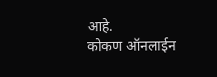आहे.
कोकण ऑनलाईन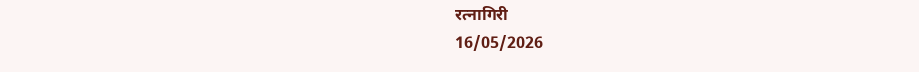रत्नागिरी
16/05/2026